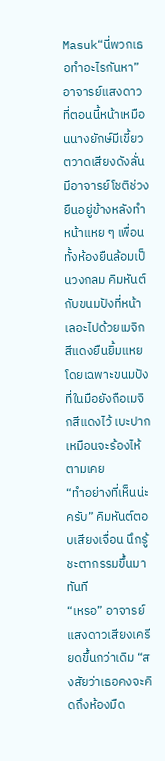Masuk“นี่พวกเธอทำอะไรกันหา” อาจารย์แสงดาวที่ตอนนี้หน้าเหมือนนางยักษ์มีเขี้ยวตวาดเสียงดังลั่น มีอาจารย์โชติช่วงยืนอยู่ข้างหลังทำหน้าแหย ๆ เพื่อนทั้งห้องยืนล้อมเป็นวงกลม คิมหันต์กับขนมปังที่หน้าเลอะไปด้วยเมจิกสีแดงยืนยิ้มแหยโดยเฉพาะขนมปังที่ในมือยังถือเมจิกสีแดงไว้ เบะปากเหมือนจะร้องไห้ตามเคย
“ทำอย่างที่เห็นน่ะครับ” คิมหันต์ตอบเสียงเจื่อน นึกรู้ชะตากรรมขึ้นมาทันที
“เหรอ” อาจารย์แสงดาวเสียงเครียดขึ้นกว่าเดิม “สงสัยว่าเธอคงจะคิดถึงห้องมืด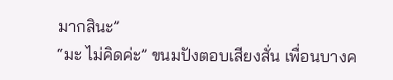มากสินะ”
“มะ ไม่คิดค่ะ” ขนมปังตอบเสียงสั่น เพื่อนบางค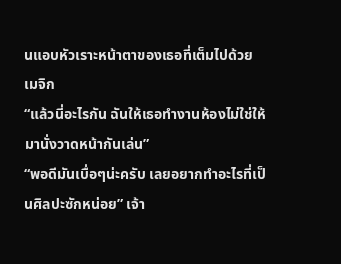นแอบหัวเราะหน้าตาของเธอที่เต็มไปด้วยเมจิก
“แล้วนี่อะไรกัน ฉันให้เธอทำงานห้องไม่ใช่ให้มานั่งวาดหน้ากันเล่น”
“พอดีมันเบื่อๆน่ะครับ เลยอยากทำอะไรที่เป็นศิลปะซักหน่อย” เจ้า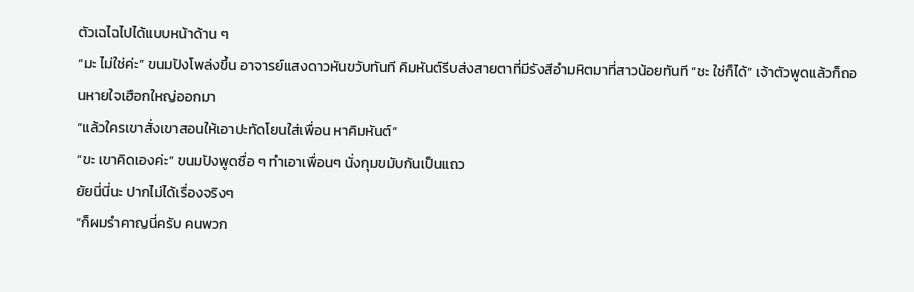ตัวเฉไฉไปได้แบบหน้าด้าน ๆ
“มะ ไม่ใช่ค่ะ” ขนมปังโพล่งขึ้น อาจารย์แสงดาวหันขวับทันที คิมหันต์รีบส่งสายตาที่มีรังสีอำมหิตมาที่สาวน้อยทันที “ชะ ใช่ก็ได้” เจ้าตัวพูดแล้วก็ถอนหายใจเฮือกใหญ่ออกมา
“แล้วใครเขาสั่งเขาสอนให้เอาปะทัดโยนใส่เพื่อน หาคิมหันต์”
“ขะ เขาคิดเองค่ะ” ขนมปังพูดซื่อ ๆ ทำเอาเพื่อนๆ นั่งกุมขมับกันเป็นแถว
ยัยนี่นี่นะ ปากไม่ได้เรื่องจริงๆ
“ก็ผมรำคาญนี่ครับ คนพวก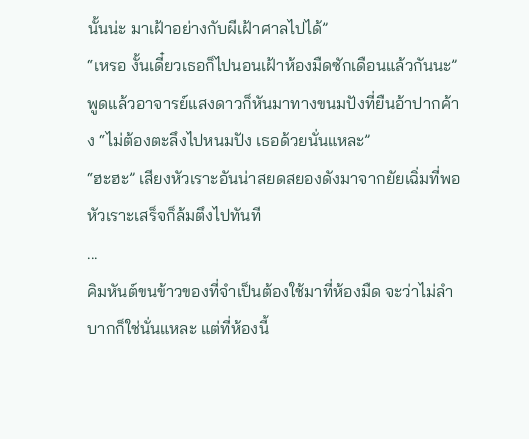นั้นน่ะ มาเฝ้าอย่างกับผีเฝ้าศาลไปได้”
“เหรอ งั้นเดี๋ยวเธอก็ไปนอนเฝ้าห้องมืดซักเดือนแล้วกันนะ” พูดแล้วอาจารย์แสงดาวก็หันมาทางขนมปังที่ยืนอ้าปากค้าง “ไม่ต้องตะลึงไปหนมปัง เธอด้วยนั่นแหละ”
“ฮะฮะ” เสียงหัวเราะอันน่าสยดสยองดังมาจากยัยเฉิ่มที่พอหัวเราะเสร็จก็ล้มตึงไปทันที
...
คิมหันต์ขนข้าวของที่จำเป็นต้องใช้มาที่ห้องมืด จะว่าไม่ลำบากก็ใช่นั่นแหละ แต่ที่ห้องนี้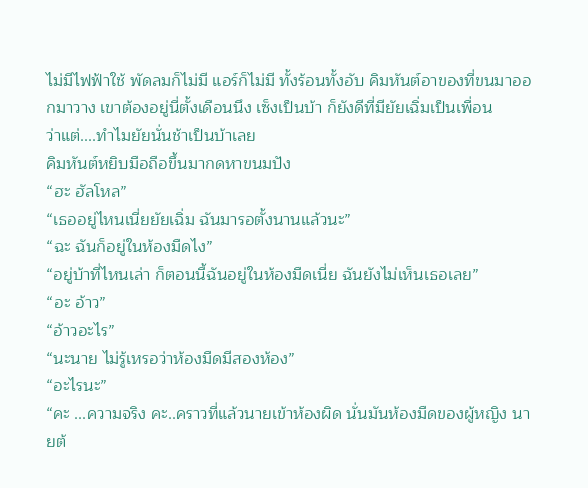ไม่มีไฟฟ้าใช้ พัดลมก็ไม่มี แอร์ก็ไม่มี ทั้งร้อนทั้งอับ คิมหันต์อาของที่ขนมาออกมาวาง เขาต้องอยู่นี่ตั้งเดือนนึง เซ็งเป็นบ้า ก็ยังดีที่มียัยเฉิ่มเป็นเพื่อน
ว่าแต่....ทำไมยัยนั่นช้าเป็นบ้าเลย
คิมหันต์หยิบมือถือขึ้นมากดหาขนมปัง
“ฮะ ฮัลโหล”
“เธออยู่ไหนเนี่ยยัยเฉิ่ม ฉันมารอตั้งนานแล้วนะ”
“ฉะ ฉันก็อยู่ในห้องมืดไง”
“อยู่บ้าที่ไหนเล่า ก็ตอนนี้ฉันอยู่ในห้องมืดเนี่ย ฉันยังไม่เห็นเธอเลย”
“อะ อ้าว”
“อ้าวอะไร”
“นะนาย ไม่รู้เหรอว่าห้องมืดมีสองห้อง”
“อะไรนะ”
“คะ ...ความจริง คะ..คราวที่แล้วนายเข้าห้องผิด นั่นมันห้องมืดของผู้หญิง นายต้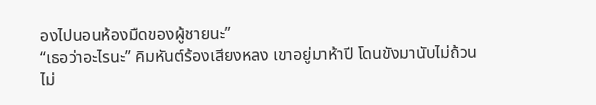องไปนอนห้องมืดของผู้ชายนะ”
“เธอว่าอะไรนะ” คิมหันต์ร้องเสียงหลง เขาอยู่มาห้าปี โดนขังมานับไม่ถ้วน ไม่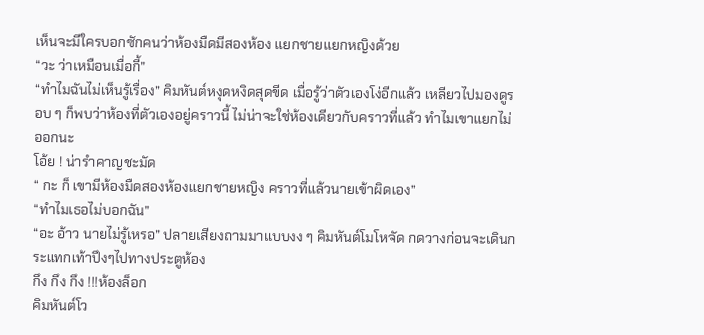เห็นจะมีใครบอกซักคนว่าห้องมืดมีสองห้อง แยกชายแยกหญิงด้วย
“วะ ว่าเหมือนเมื่อกี้”
“ทำไมฉันไม่เห็นรู้เรื่อง” คิมหันต์หงุดหงิดสุดขีด เมื่อรู้ว่าตัวเองโง่อีกแล้ว เหลียวไปมองดูรอบ ๆ ก็พบว่าห้องที่ตัวเองอยู่คราวนี้ ไม่น่าจะใช่ห้องเดียวกับคราวที่แล้ว ทำไมเขาแยกไม่ออกนะ
โอ้ย ! น่ารำคาญชะมัด
“ กะ ก็ เขามีห้องมืดสองห้องแยกชายหญิง คราวที่แล้วนายเข้าผิดเอง”
“ทำไมเธอไม่บอกฉัน”
“อะ อ้าว นายไม่รู้เหรอ” ปลายเสียงถามมาแบบงง ๆ คิมหันต์โมโหจัด กดวางก่อนจะเดินกระแทกเท้าปึงๆไปทางประตูห้อง
กึง กึง กึง !!!ห้องล็อก
คิมหันต์โว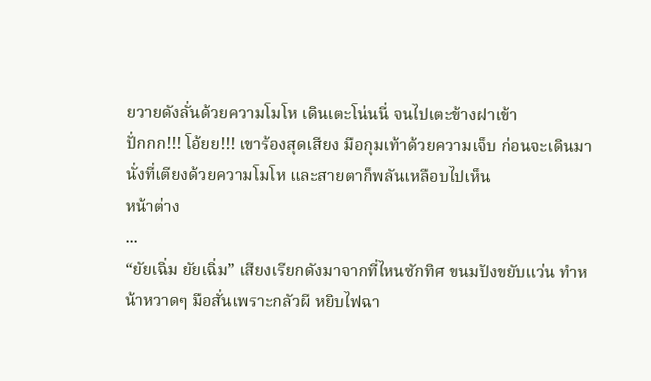ยวายดังลั่นด้วยความโมโห เดินเตะโน่นนี่ จนไปเตะข้างฝาเข้า
ปั่กกก!!! โอ้ยย!!! เขาร้องสุดเสียง มือกุมเท้าด้วยความเจ็บ ก่อนจะเดินมานั่งที่เตียงด้วยความโมโห และสายตาก็พลันเหลือบไปเห็น
หน้าต่าง
...
“ยัยเฉิ่ม ยัยเฉิ่ม” เสียงเรียกดังมาจากที่ไหนซักทิศ ขนมปังขยับแว่น ทำหน้าหวาดๆ มือสั่นเพราะกลัวผี หยิบไฟฉา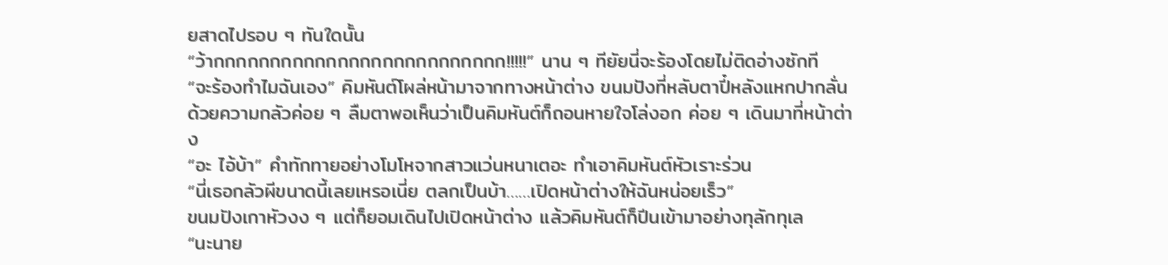ยสาดไปรอบ ๆ ทันใดนั้น
“ว้ากกกกกกกกกกกกกกกกกกกกกกกกกก!!!!!” นาน ๆ ทียัยนี่จะร้องโดยไม่ติดอ่างซักที
“จะร้องทำไมฉันเอง” คิมหันต์โผล่หน้ามาจากทางหน้าต่าง ขนมปังที่หลับตาปี๋หลังแหกปากลั่นด้วยความกลัวค่อย ๆ ลืมตาพอเห็นว่าเป็นคิมหันต์ก็ถอนหายใจโล่งอก ค่อย ๆ เดินมาที่หน้าต่าง
“อะ ไอ้บ้า” คำทักทายอย่างโมโหจากสาวแว่นหนาเตอะ ทำเอาคิมหันต์หัวเราะร่วน
“นี่เธอกลัวผีขนาดนี้เลยเหรอเนี่ย ตลกเป็นบ้า……เปิดหน้าต่างให้ฉันหน่อยเร็ว”
ขนมปังเกาหัวงง ๆ แต่ก็ยอมเดินไปเปิดหน้าต่าง แล้วคิมหันต์ก็ปีนเข้ามาอย่างทุลักทุเล
“นะนาย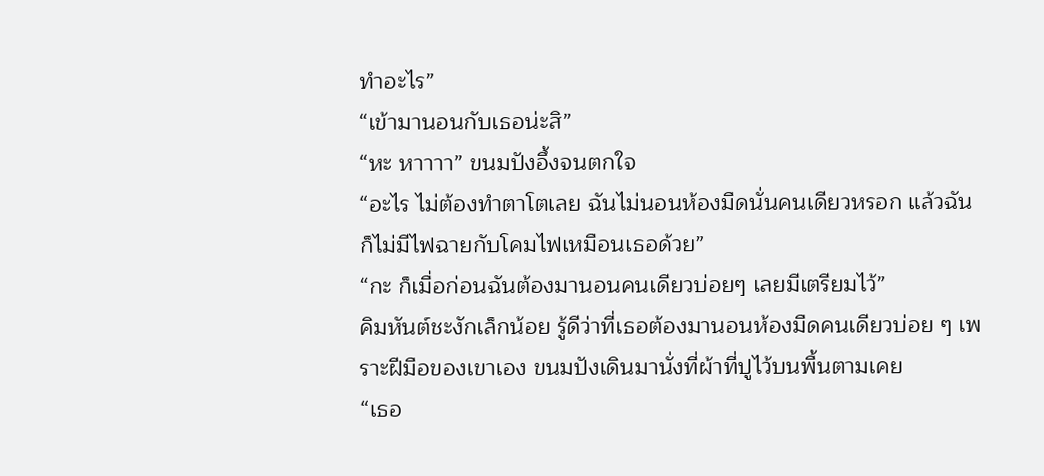ทำอะไร”
“เข้ามานอนกับเธอน่ะสิ”
“หะ หาาาา” ขนมปังอึ้งจนตกใจ
“อะไร ไม่ต้องทำตาโตเลย ฉันไม่นอนห้องมืดนั่นคนเดียวหรอก แล้วฉันก็ไม่มีไฟฉายกับโคมไฟเหมือนเธอด้วย”
“กะ ก็เมื่อก่อนฉันต้องมานอนคนเดียวบ่อยๆ เลยมีเตรียมไว้”
คิมหันต์ชะงักเล็กน้อย รู้ดีว่าที่เธอต้องมานอนห้องมืดคนเดียวบ่อย ๆ เพราะฝีมือของเขาเอง ขนมปังเดินมานั่งที่ผ้าที่ปูไว้บนพื้นตามเคย
“เธอ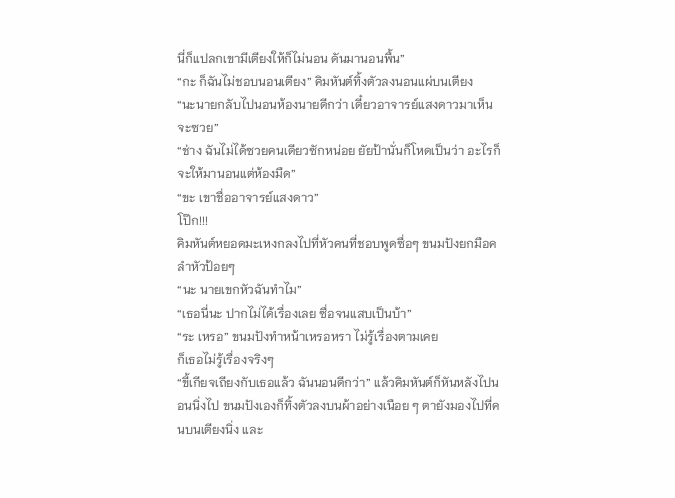นี่ก็แปลกเขามีเตียงให้ก็ไม่นอน ดันมานอนพื้น”
“กะ ก็ฉันไม่ชอบนอนเตียง” คิมหันต์ทิ้งตัวลงนอนแผ่บนเตียง
“นะนายกลับไปนอนห้องนายดีกว่า เดี๋ยวอาจารย์แสงดาวมาเห็นจะซวย”
“ช่าง ฉันไม่ได้ซวยคนเดียวซักหน่อย ยัยป้านั่นก็โหดเป็นว่า อะไรก็จะให้มานอนแต่ห้องมืด”
“ขะ เขาชื่ออาจารย์แสงดาว”
โป๊ก!!!
คิมหันต์หยอดมะเหงกลงไปที่หัวคนที่ชอบพูดซื่อๆ ขนมปังยกมือคลำหัวป้อยๆ
“นะ นายเขกหัวฉันทำไม”
“เธอนี่นะ ปากไม่ได้เรื่องเลย ซื่อจนแสบเป็นบ้า”
“ระ เหรอ” ขนมปังทำหน้าเหรอหรา ไม่รู้เรื่องตามเคย
ก็เธอไม่รู้เรื่องจริงๆ
“ขี้เกียจเถียงกับเธอแล้ว ฉันนอนดีกว่า” แล้วคิมหันต์ก็หันหลังไปนอนนิ่งไป ขนมปังเองก็ทิ้งตัวลงบนผ้าอย่างเนือย ๆ ตายังมองไปที่คนบนเตียงนิ่ง และ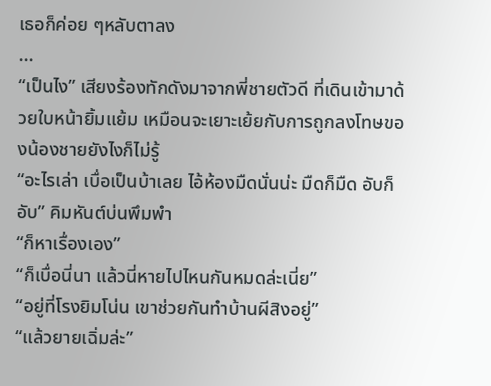เธอก็ค่อย ๆหลับตาลง
...
“เป็นไง” เสียงร้องทักดังมาจากพี่ชายตัวดี ที่เดินเข้ามาด้วยใบหน้ายิ้มแย้ม เหมือนจะเยาะเย้ยกับการถูกลงโทษของน้องชายยังไงก็ไม่รู้
“อะไรเล่า เบื่อเป็นบ้าเลย ไอ้ห้องมืดนั่นน่ะ มืดก็มืด อับก็อับ” คิมหันต์บ่นพึมพำ
“ก็หาเรื่องเอง”
“ก็เบื่อนี่นา แล้วนี่หายไปไหนกันหมดล่ะเนี่ย”
“อยู่ที่โรงยิมโน่น เขาช่วยกันทำบ้านผีสิงอยู่”
“แล้วยายเฉิ่มล่ะ”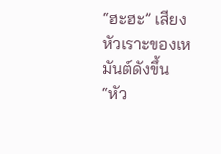“ฮะฮะ” เสียงหัวเราะของเหมันต์ดังขึ้น
“หัว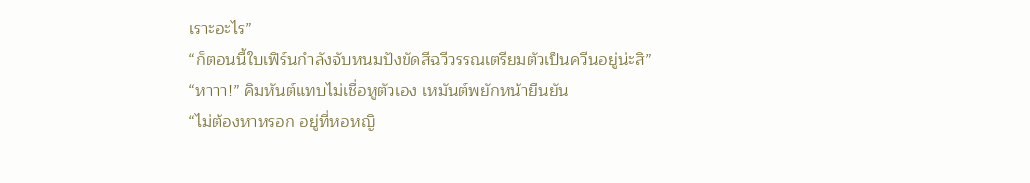เราะอะไร”
“ก็ตอนนี้ใบเฟิร์นกำลังจับหนมปังขัดสีฉวีวรรณเตรียมตัวเป็นควีนอยู่น่ะสิ”
“หาาา!” คิมหันต์แทบไม่เชื่อหูตัวเอง เหมันต์พยักหน้ายืนยัน
“ไม่ต้องหาหรอก อยู่ที่หอหญิ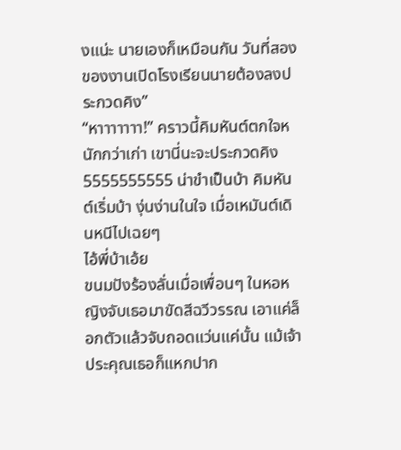งแน่ะ นายเองก็เหมือนกัน วันที่สองของงานเปิดโรงเรียนนายต้องลงประกวดคิง”
“หาาาาาาา!” คราวนี้คิมหันต์ตกใจหนักกว่าเก่า เขานี่นะจะประกวดคิง 5555555555 น่าขำเป็นบ้า คิมหันต์เริ่มบ้า งุ่นง่านในใจ เมื่อเหมันต์เดินหนีไปเฉยๆ
ไอ้พี่บ้าเอ้ย
ขนมปังร้องลั่นเมื่อเพื่อนๆ ในหอหญิงจับเธอมาขัดสีฉวีวรรณ เอาแค่ล็อกตัวแล้วจับถอดแว่นแค่นั้น แม้เจ้าประคุณเธอก็แหกปาก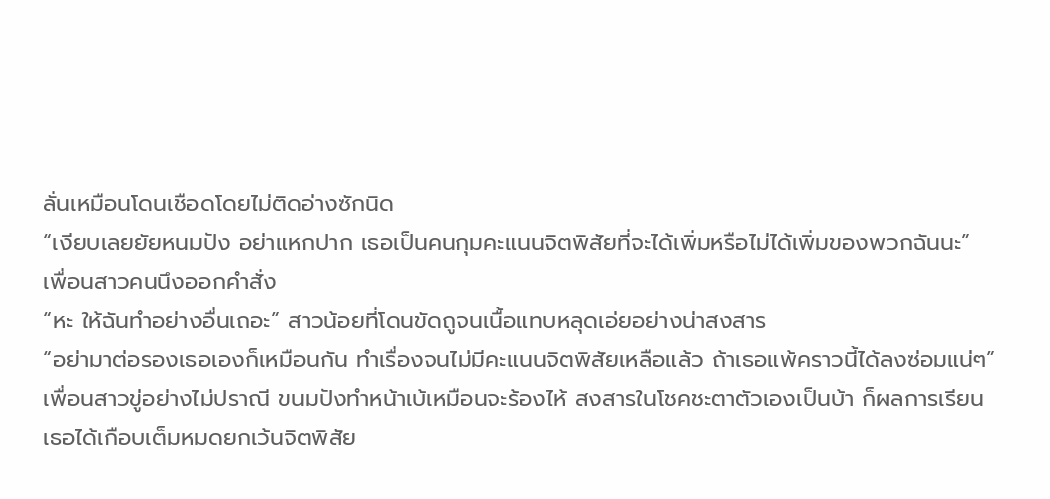ลั่นเหมือนโดนเชือดโดยไม่ติดอ่างซักนิด
“เงียบเลยยัยหนมปัง อย่าแหกปาก เธอเป็นคนกุมคะแนนจิตพิสัยที่จะได้เพิ่มหรือไม่ได้เพิ่มของพวกฉันนะ” เพื่อนสาวคนนึงออกคำสั่ง
“หะ ให้ฉันทำอย่างอื่นเถอะ” สาวน้อยที่โดนขัดถูจนเนื้อแทบหลุดเอ่ยอย่างน่าสงสาร
“อย่ามาต่อรองเธอเองก็เหมือนกัน ทำเรื่องจนไม่มีคะแนนจิตพิสัยเหลือแล้ว ถ้าเธอแพ้คราวนี้ได้ลงซ่อมแน่ๆ” เพื่อนสาวขู่อย่างไม่ปราณี ขนมปังทำหน้าเบ้เหมือนจะร้องไห้ สงสารในโชคชะตาตัวเองเป็นบ้า ก็ผลการเรียนเธอได้เกือบเต็มหมดยกเว้นจิตพิสัย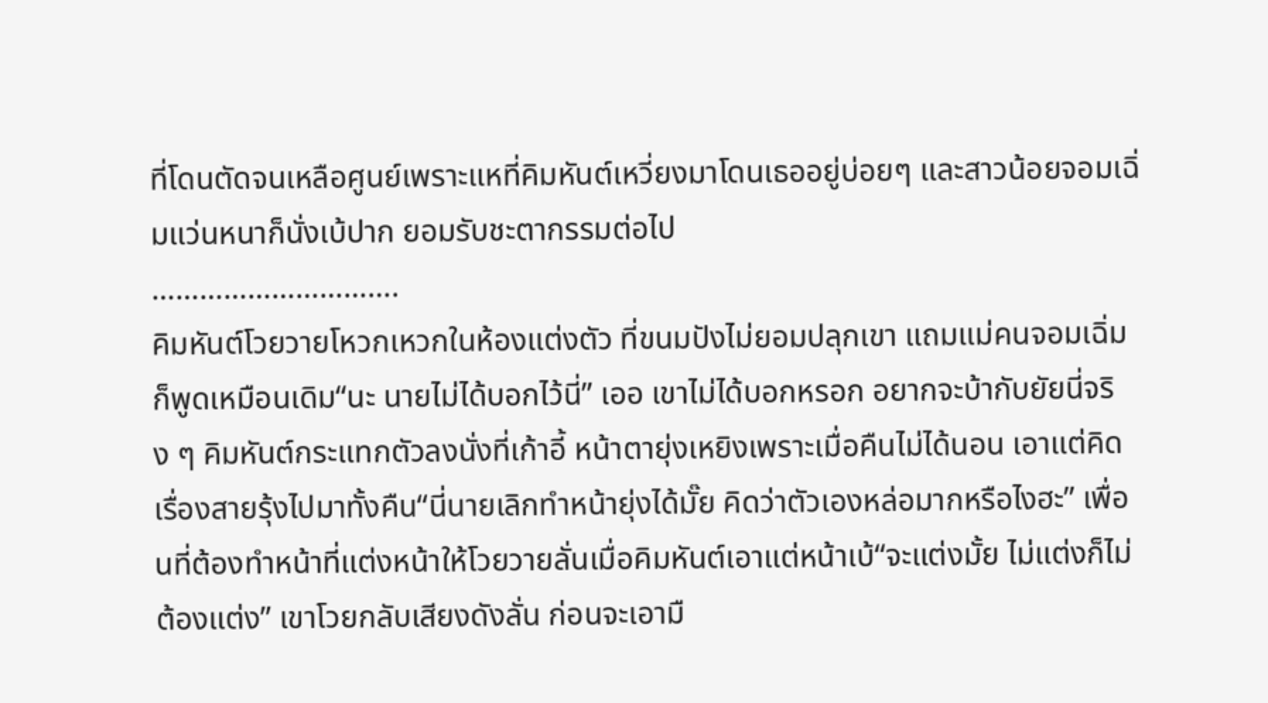ที่โดนตัดจนเหลือศูนย์เพราะแหที่คิมหันต์เหวี่ยงมาโดนเธออยู่บ่อยๆ และสาวน้อยจอมเฉิ่มแว่นหนาก็นั่งเบ้ปาก ยอมรับชะตากรรมต่อไป
………………………….
คิมหันต์โวยวายโหวกเหวกในห้องแต่งตัว ที่ขนมปังไม่ยอมปลุกเขา แถมแม่คนจอมเฉิ่มก็พูดเหมือนเดิม“นะ นายไม่ได้บอกไว้นี่” เออ เขาไม่ได้บอกหรอก อยากจะบ้ากับยัยนี่จริง ๆ คิมหันต์กระแทกตัวลงนั่งที่เก้าอี้ หน้าตายุ่งเหยิงเพราะเมื่อคืนไม่ได้นอน เอาแต่คิดเรื่องสายรุ้งไปมาทั้งคืน“นี่นายเลิกทำหน้ายุ่งได้มั๊ย คิดว่าตัวเองหล่อมากหรือไงฮะ” เพื่อนที่ต้องทำหน้าที่แต่งหน้าให้โวยวายลั่นเมื่อคิมหันต์เอาแต่หน้าเบ้“จะแต่งมั้ย ไม่แต่งก็ไม่ต้องแต่ง” เขาโวยกลับเสียงดังลั่น ก่อนจะเอามื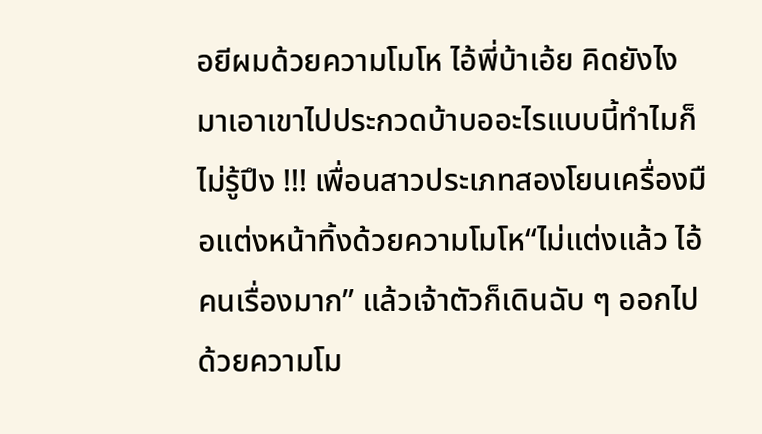อยีผมด้วยความโมโห ไอ้พี่บ้าเอ้ย คิดยังไงมาเอาเขาไปประกวดบ้าบออะไรแบบนี้ทำไมก็ไม่รู้ปึง !!! เพื่อนสาวประเภทสองโยนเครื่องมือแต่งหน้าทิ้งด้วยความโมโห“ไม่แต่งแล้ว ไอ้คนเรื่องมาก” แล้วเจ้าตัวก็เดินฉับ ๆ ออกไปด้วยความโม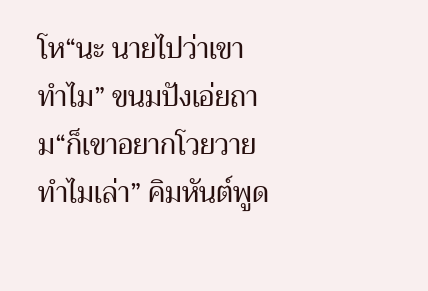โห“นะ นายไปว่าเขาทำไม” ขนมปังเอ่ยถาม“ก็เขาอยากโวยวายทำไมเล่า” คิมหันต์พูด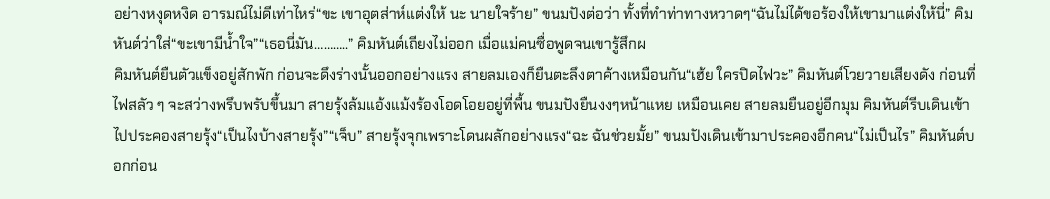อย่างหงุดหงิด อารมณ์ไม่ดีเท่าไหร่“ขะ เขาอุตส่าห์แต่งให้ นะ นายใจร้าย” ขนมปังต่อว่า ทั้งที่ทำท่าทางหวาดๆ“ฉันไม่ได้ขอร้องให้เขามาแต่งให้นี่” คิมหันต์ว่าใส่“ขะเขามีน้ำใจ”“เธอนี่มัน………..” คิมหันต์เถียงไม่ออก เมื่อแม่คนซื่อพูดจนเขารู้สึกผ
คิมหันต์ยืนตัวแข็งอยู่สักพัก ก่อนจะดึงร่างนั้นออกอย่างแรง สายลมเองก็ยืนตะลึงตาค้างเหมือนกัน“เฮ้ย ใครปิดไฟวะ” คิมหันต์โวยวายเสียงดัง ก่อนที่ไฟสลัว ๆ จะสว่างพรึบพรับขึ้นมา สายรุ้งล้มแอ้งแม้งร้องโอดโอยอยู่ที่พื้น ขนมปังยืนงงๆหน้าแหย เหมือนเคย สายลมยืนอยู่อีกมุม คิมหันต์รีบเดินเข้าไปประคองสายรุ้ง“เป็นไงบ้างสายรุ้ง”“เจ็บ” สายรุ้งจุกเพราะโดนผลักอย่างแรง“ฉะ ฉันช่วยมั้ย” ขนมปังเดินเข้ามาประคองอีกคน“ไม่เป็นไร” คิมหันต์บอกก่อน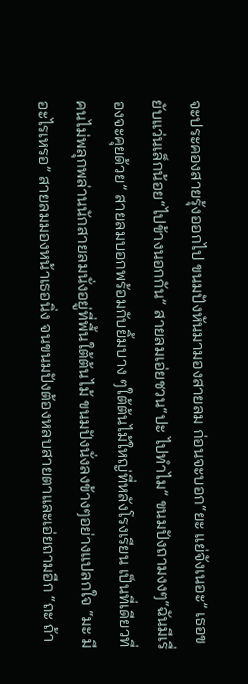จะประคองสายรุ้งออกไป ขนมปังหันมามองสายลม ก่อนจะบอก“ยะ แย่จังเนอะ” เธอขยับแว่นเล็กน้อย“ไปข้างนอกกัน” สายลมเอ่ยชวน“ปะ ไปทำไม” ขนมปังถามงงๆ“ฉันมีเรื่องจะคุยด้วย” สายลมบอกพร้อมกับยิ้มบาง ๆใต้ต้นไม้ใหญ่ที่หลังโรงเรียน เป็นที่เดียวที่คนไม่พลุกพล่านนักสายลมนั่งอยู่ที่พื้นใต้ต้นไม้ ขนมปังนั่งลงข้างๆอย่างแปลกใจ “มะ มีอะไรเหรอ” สายลมมองหน้าเธอนิ่ง จนขนมปังต้องหลบสายตาและเอ่ยถามอีก “ถะ ถ้า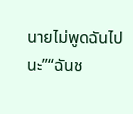นายไม่พูดฉันไปนะ”“ฉันช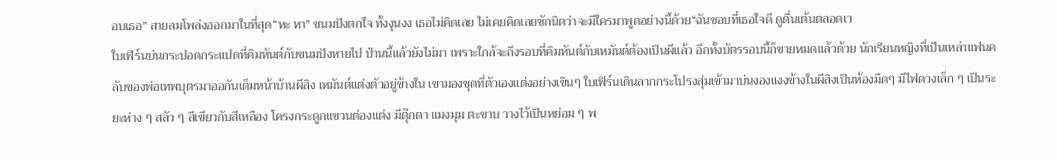อบเธอ” สายลมโพล่งออกมาในที่สุด“หะ หา” ขนมปังตกใจ ทั้งงุนงง เธอไม่คิดเลย ไม่เคยคิดเลยซักนิดว่าจะมีใครมาพูดอย่างนี้ด้วย“ฉันชอบที่เธอใจดี ดูตื่นเต้นตลอดเว
ใบเฟิร์นบ่นกระปอดกระแปดที่คิมหันต์กับขนมปังหายไป ป่านนี้แล้วยังไม่มา เพราะใกล้จะถึงรอบที่คิมหันต์กับเหมันต์ต้องเป็นผีแล้ว อีกทั้งบัตรรอบนี้ก็ขายหมดแล้วด้วย นักเรียนหญิงที่เป็นเหล่าแฟนคลับของพ่อเทพบุตรมาออกันเต็มหน้าบ้านผีสิง เหมันต์แต่งตัวอยู่ข้างใน เขามองชุดที่ตัวเองแต่งอย่างเขินๆ ใบเฟิร์นเดินลากกระโปรงสุ่มเข้ามาบ่นงองแงงข้างในผีสิงเป็นห้องมืดๆ มีไฟดวงเล็ก ๆ เป็นระยะห่าง ๆ สลัว ๆ สีเขียวกับสีเหลือง โครงกระดูกแขวนต่องแต่ง มีตุ๊กตา แมงมุม ตะขาบ วางไว้เป็นหย่อม ๆ พ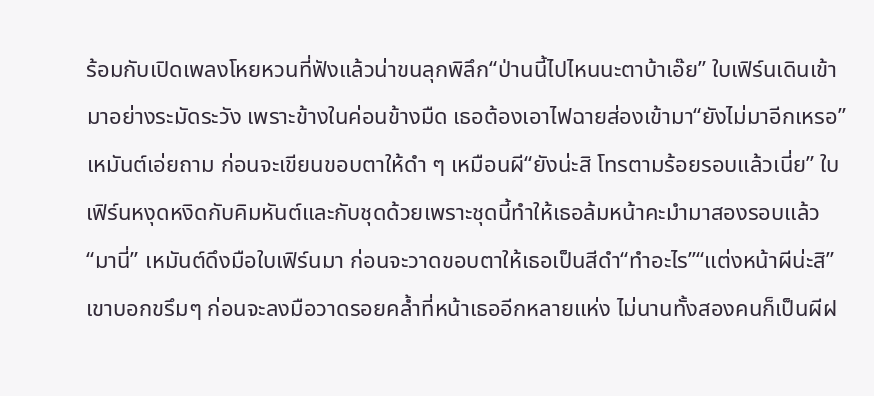ร้อมกับเปิดเพลงโหยหวนที่ฟังแล้วน่าขนลุกพิลึก“ป่านนี้ไปไหนนะตาบ้าเอ๊ย” ใบเฟิร์นเดินเข้ามาอย่างระมัดระวัง เพราะข้างในค่อนข้างมืด เธอต้องเอาไฟฉายส่องเข้ามา“ยังไม่มาอีกเหรอ” เหมันต์เอ่ยถาม ก่อนจะเขียนขอบตาให้ดำ ๆ เหมือนผี“ยังน่ะสิ โทรตามร้อยรอบแล้วเนี่ย” ใบเฟิร์นหงุดหงิดกับคิมหันต์และกับชุดด้วยเพราะชุดนี้ทำให้เธอล้มหน้าคะมำมาสองรอบแล้ว“มานี่” เหมันต์ดึงมือใบเฟิร์นมา ก่อนจะวาดขอบตาให้เธอเป็นสีดำ“ทำอะไร”“แต่งหน้าผีน่ะสิ” เขาบอกขรึมๆ ก่อนจะลงมือวาดรอยคล้ำที่หน้าเธออีกหลายแห่ง ไม่นานทั้งสองคนก็เป็นผีฝ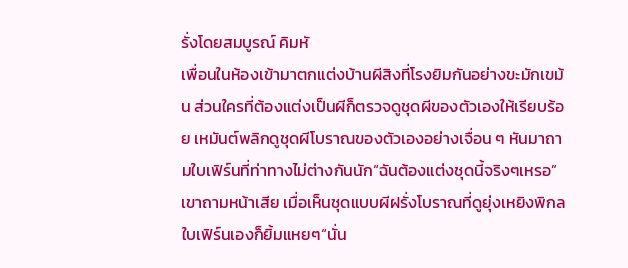รั่งโดยสมบูรณ์ คิมหั
เพื่อนในห้องเข้ามาตกแต่งบ้านผีสิงที่โรงยิมกันอย่างขะมักเขม้น ส่วนใครที่ต้องแต่งเป็นผีก็ตรวจดูชุดผีของตัวเองให้เรียบร้อย เหมันต์พลิกดูชุดผีโบราณของตัวเองอย่างเจื่อน ๆ หันมาถามใบเฟิร์นที่ท่าทางไม่ต่างกันนัก“ฉันต้องแต่งชุดนี้จริงๆเหรอ” เขาถามหน้าเสีย เมื่อเห็นชุดแบบผีฝรั่งโบราณที่ดูยุ่งเหยิงพิกล ใบเฟิร์นเองก็ยิ้มแหยๆ“นั่น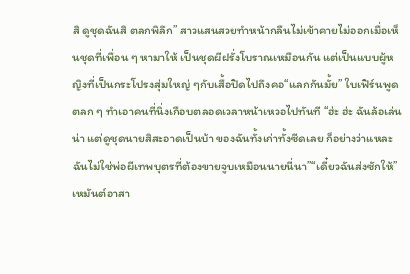สิ ดูชุดฉันสิ ตลกพิลึก” สาวแสนสวยทำหน้ากลืนไม่เข้าคายไม่ออกเมื่อเห็นชุดที่เพื่อน ๆ หามาให้ เป็นชุดผีฝรั่งโบราณเหมือนกัน แต่เป็นแบบผู้หญิงที่เป็นกระโปรงสุ่มใหญ่ ๆกับเสื้อปิดไปถึงคอ“แลกกันมั้ย” ใบเฟิร์นพูดตลก ๆ ทำเอาคนที่นิ่งเกือบตลอดเวลาหน้าเหวอไปทันที “ฮ่ะ ฮ่ะ ฉันล้อเล่นน่า แต่ดูชุดนายสิสะอาดเป็นบ้า ของฉันทั้งเก่าทั้งซีดเลย ก็อย่างว่าแหละ ฉันไม่ใช่พ่อผีเทพบุตรที่ต้องขายจูบเหมือนนายนี่นา”“เดี๋ยวฉันส่งซักให้” เหมันต์อาสา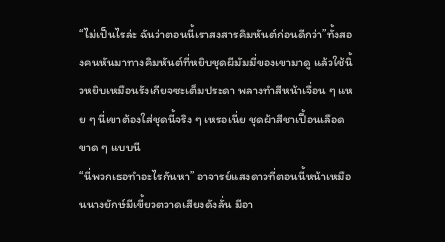“ไม่เป็นไรล่ะ ฉันว่าตอนนี้เราสงสารคิมหันต์ก่อนดีกว่า”ทั้งสองคนหันมาทางคิมหันต์ที่หยิบชุดผีมัมมี่ของเขามาดู แล้วใช้นิ้วหยิบเหมือนรังเกียจซะเต็มประดา พลางทำสีหน้าเจื่อน ๆ แหย ๆ นี่เขาต้องใส่ชุดนี้จริง ๆ เหรอเนี่ย ชุดผ้าสีชาเปื้อนเลือดขาด ๆ แบบนี
“นี่พวกเธอทำอะไรกันหา” อาจารย์แสงดาวที่ตอนนี้หน้าเหมือนนางยักษ์มีเขี้ยวตวาดเสียงดังลั่น มีอา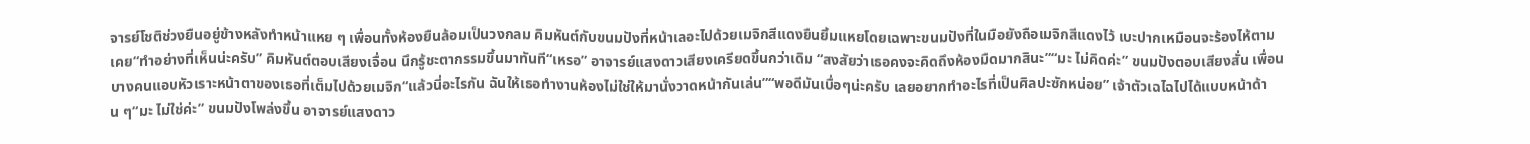จารย์โชติช่วงยืนอยู่ข้างหลังทำหน้าแหย ๆ เพื่อนทั้งห้องยืนล้อมเป็นวงกลม คิมหันต์กับขนมปังที่หน้าเลอะไปด้วยเมจิกสีแดงยืนยิ้มแหยโดยเฉพาะขนมปังที่ในมือยังถือเมจิกสีแดงไว้ เบะปากเหมือนจะร้องไห้ตามเคย“ทำอย่างที่เห็นน่ะครับ” คิมหันต์ตอบเสียงเจื่อน นึกรู้ชะตากรรมขึ้นมาทันที“เหรอ” อาจารย์แสงดาวเสียงเครียดขึ้นกว่าเดิม “สงสัยว่าเธอคงจะคิดถึงห้องมืดมากสินะ”“มะ ไม่คิดค่ะ” ขนมปังตอบเสียงสั่น เพื่อนบางคนแอบหัวเราะหน้าตาของเธอที่เต็มไปด้วยเมจิก“แล้วนี่อะไรกัน ฉันให้เธอทำงานห้องไม่ใช่ให้มานั่งวาดหน้ากันเล่น”“พอดีมันเบื่อๆน่ะครับ เลยอยากทำอะไรที่เป็นศิลปะซักหน่อย” เจ้าตัวเฉไฉไปได้แบบหน้าด้าน ๆ“มะ ไม่ใช่ค่ะ” ขนมปังโพล่งขึ้น อาจารย์แสงดาว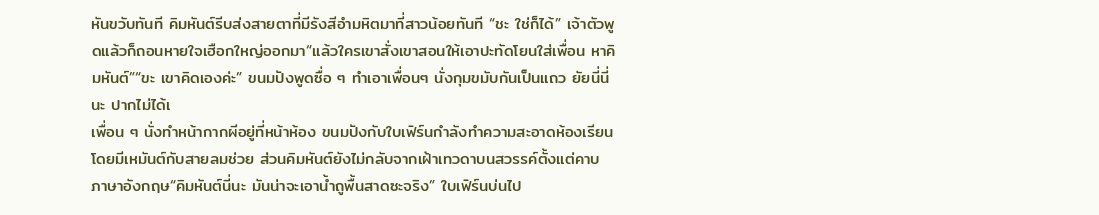หันขวับทันที คิมหันต์รีบส่งสายตาที่มีรังสีอำมหิตมาที่สาวน้อยทันที “ชะ ใช่ก็ได้” เจ้าตัวพูดแล้วก็ถอนหายใจเฮือกใหญ่ออกมา“แล้วใครเขาสั่งเขาสอนให้เอาปะทัดโยนใส่เพื่อน หาคิมหันต์”“ขะ เขาคิดเองค่ะ” ขนมปังพูดซื่อ ๆ ทำเอาเพื่อนๆ นั่งกุมขมับกันเป็นแถว ยัยนี่นี่นะ ปากไม่ได้เ
เพื่อน ๆ นั่งทำหน้ากากผีอยู่ที่หน้าห้อง ขนมปังกับใบเฟิร์นกำลังทำความสะอาดห้องเรียน โดยมีเหมันต์กับสายลมช่วย ส่วนคิมหันต์ยังไม่กลับจากเฝ้าเทวดาบนสวรรค์ตั้งแต่คาบภาษาอังกฤษ“คิมหันต์นี่นะ มันน่าจะเอาน้ำถูพื้นสาดซะจริง” ใบเฟิร์นบ่นไป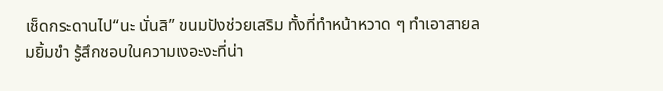เช็ดกระดานไป“นะ นั่นสิ” ขนมปังช่วยเสริม ทั้งที่ทำหน้าหวาด ๆ ทำเอาสายลมยิ้มขำ รู้สึกชอบในความเงอะงะที่น่า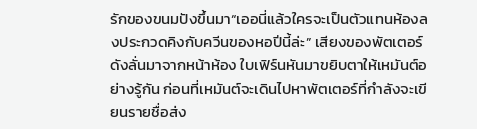รักของขนมปังขึ้นมา“เออนี่แล้วใครจะเป็นตัวแทนห้องลงประกวดคิงกับควีนของหอปีนี้ล่ะ” เสียงของพัตเตอร์ดังลั่นมาจากหน้าห้อง ใบเฟิร์นหันมาขยิบตาให้เหมันต์อย่างรู้กัน ก่อนที่เหมันต์จะเดินไปหาพัตเตอร์ที่กำลังจะเขียนรายชื่อส่ง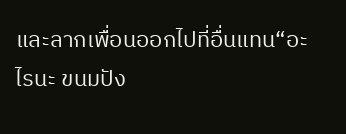และลากเพื่อนออกไปที่อื่นแทน“อะไรนะ ขนมปัง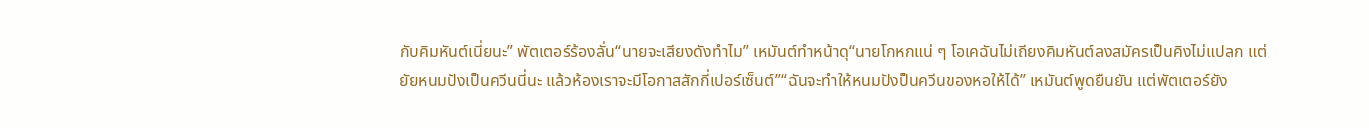กับคิมหันต์เนี่ยนะ” พัตเตอร์ร้องลั่น“นายจะเสียงดังทำไม” เหมันต์ทำหน้าดุ“นายโกหกแน่ ๆ โอเคฉันไม่เถียงคิมหันต์ลงสมัครเป็นคิงไม่แปลก แต่ยัยหนมปังเป็นควีนนี่นะ แล้วห้องเราจะมีโอกาสสักกี่เปอร์เซ็นต์”“ฉันจะทำให้หนมปังป็นควีนของหอให้ได้” เหมันต์พูดยืนยัน แต่พัตเตอร์ยัง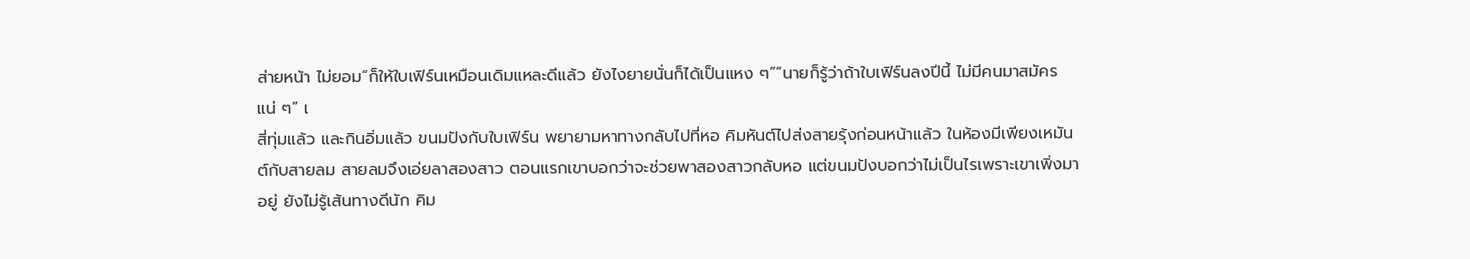ส่ายหน้า ไม่ยอม“ก็ให้ใบเฟิร์นเหมือนเดิมแหละดีแล้ว ยังไงยายนั่นก็ได้เป็นแหง ๆ”“นายก็รู้ว่าถ้าใบเฟิร์นลงปีนี้ ไม่มีคนมาสมัครแน่ ๆ” เ
สี่ทุ่มแล้ว และกินอิ่มแล้ว ขนมปังกับใบเฟิร์น พยายามหาทางกลับไปที่หอ คิมหันต์ไปส่งสายรุ้งก่อนหน้าแล้ว ในห้องมีเพียงเหมันต์กับสายลม สายลมจึงเอ่ยลาสองสาว ตอนแรกเขาบอกว่าจะช่วยพาสองสาวกลับหอ แต่ขนมปังบอกว่าไม่เป็นไรเพราะเขาเพิ่งมาอยู่ ยังไม่รู้เส้นทางดีนัก คิม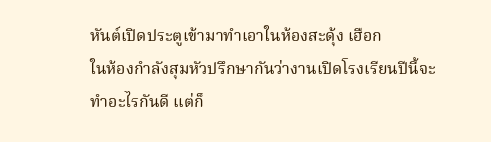หันต์เปิดประตูเข้ามาทำเอาในห้องสะดุ้ง เฮือก
ในห้องกำลังสุมหัวปรึกษากันว่างานเปิดโรงเรียนปีนี้จะทำอะไรกันดี แต่ก็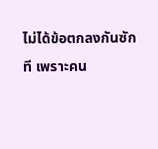ไม่ได้ข้อตกลงกันซักที เพราะคน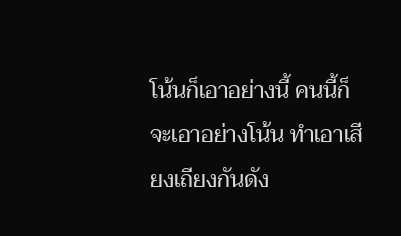โน้นก็เอาอย่างนี้ คนนี้ก็จะเอาอย่างโน้น ทำเอาเสียงเถียงกันดัง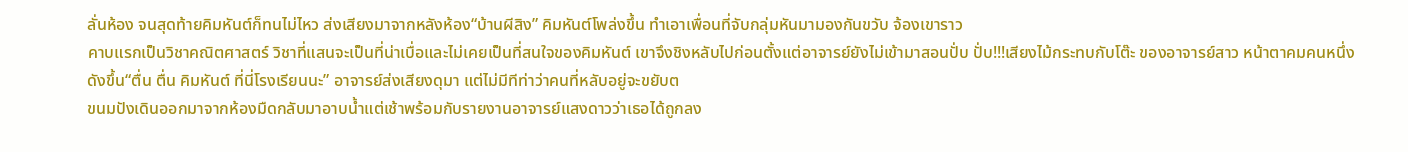ลั่นห้อง จนสุดท้ายคิมหันต์ก็ทนไม่ไหว ส่งเสียงมาจากหลังห้อง“บ้านผีสิง” คิมหันต์โพล่งขึ้น ทำเอาเพื่อนที่จับกลุ่มหันมามองกันขวับ จ้องเขาราว
คาบแรกเป็นวิชาคณิตศาสตร์ วิชาที่แสนจะเป็นที่น่าเบื่อและไม่เคยเป็นที่สนใจของคิมหันต์ เขาจึงชิงหลับไปก่อนตั้งแต่อาจารย์ยังไม่เข้ามาสอนปั่บ ปั่บ!!!เสียงไม้กระทบกับโต๊ะ ของอาจารย์สาว หน้าตาคมคนหนึ่งดังขึ้น“ตื่น ตื่น คิมหันต์ ที่นี่โรงเรียนนะ” อาจารย์ส่งเสียงดุมา แต่ไม่มีทีท่าว่าคนที่หลับอยู่จะขยับต
ขนมปังเดินออกมาจากห้องมืดกลับมาอาบน้ำแต่เช้าพร้อมกับรายงานอาจารย์แสงดาวว่าเธอได้ถูกลง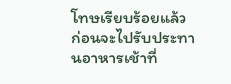โทษเรียบร้อยแล้ว ก่อนจะไปรับประทานอาหารเช้าที่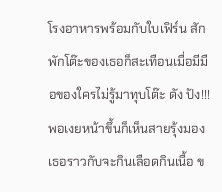โรงอาหารพร้อมกับใบเฟิร์น สักพักโต๊ะของเธอก็สะเทือนเมื่อมีมือของใครไม่รู้มาทุบโต๊ะ ดัง ปัง!!! พอเงยหน้าขึ้นก็เห็นสายรุ้งมองเธอราวกับจะกินเลือดกินเนื้อ ข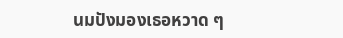นมปังมองเธอหวาด ๆ